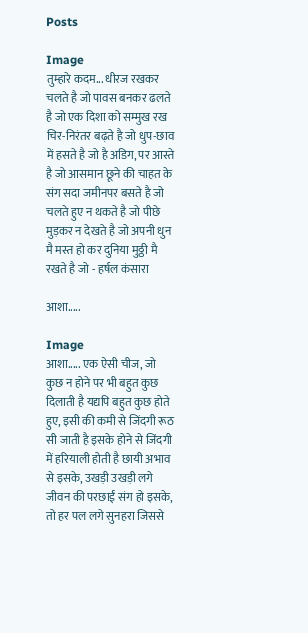Posts

Image
तुम्हारे कदम... धीरज रखकर चलते है जो पावस बनकर ढलते है जो एक दिशा को सम्मुख रख चिर-निरंतर बढ़ते है जो धुप-छाव में हसते है जो है अडिग, पर आस्ते है जो आसमान छूने की चाहत के संग सदा जमीनपर बसते है जो चलते हुए न थकते है जो पीछे मुड़कर न देखते है जो अपनी धुन मै मस्त हो कर दुनिया मुठ्ठी मै रखते है जो - हर्षल कंसारा

आशा.....

Image
आशा..... एक ऐसी चीज, जो कुछ न होने पर भी बहुत कुछ दिलाती है यद्यपि बहुत कुछ होते हुए, इसी की कमी से जिंदगी रूठ सी जाती है इसके होने से जिंदगी में हरियाली होती है छायी अभाव से इसके, उखड़ी उखड़ी लगे जीवन की परछाईं संग हो इसके, तो हर पल लगे सुनहरा जिससे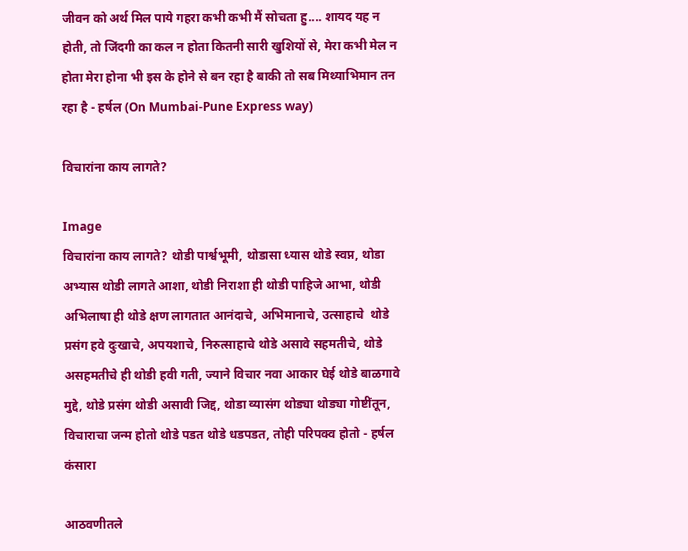जीवन को अर्थ मिल पाये गहरा कभी कभी मैं सोचता हु.... शायद यह न होती, तो जिंदगी का कल न होता कितनी सारी खुशियों से, मेरा कभी मेल न होता मेरा होना भी इस के होने से बन रहा है बाकी तो सब मिथ्याभिमान तन रहा है - हर्षल (On Mumbai-Pune Express way)

विचारांना काय लागते?

Image
विचारांना काय लागते? थोडी पार्श्वभूमी, थोडासा ध्यास थोडे स्वप्न, थोडा अभ्यास थोडी लागते आशा, थोडी निराशा ही थोडी पाहिजे आभा, थोडी अभिलाषा ही थोडे क्षण लागतात आनंदाचे, अभिमानाचे, उत्साहाचे  थोडे प्रसंग हवे दुःखाचे, अपयशाचे, निरुत्साहाचे थोडे असावे सहमतीचे, थोडे असहमतीचे ही थोडी हवी गती, ज्याने विचार नवा आकार घेई थोडे बाळगावे मुद्दे, थोडे प्रसंग थोडी असावी जिद्द, थोडा व्यासंग थोड्या थोड्या गोष्टींतून, विचाराचा जन्म होतो थोडे पडत थोडे धडपडत, तोही परिपक्व होतो - हर्षल कंसारा

आठवणीतले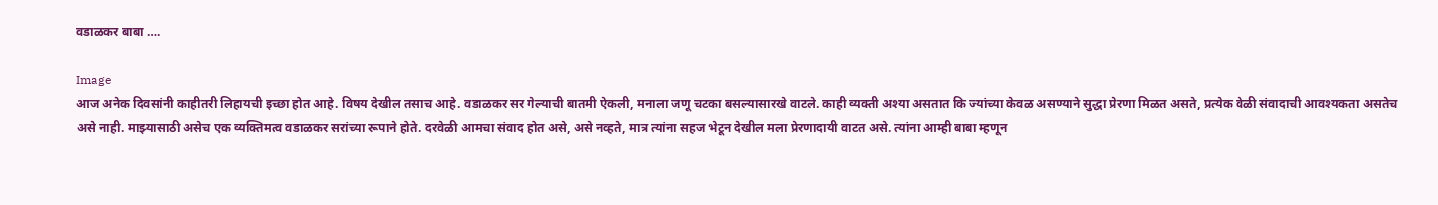वडाळकर बाबा ….

Image
आज अनेक दिवसांनी काहीतरी लिहायची इच्छा होत आहे. विषय देखील तसाच आहे. वडाळकर सर गेल्याची बातमी ऐकली, मनाला जणू चटका बसल्यासारखे वाटले. काही व्यक्ती अश्या असतात कि ज्यांच्या केवळ असण्याने सुद्धा प्रेरणा मिळत असते, प्रत्येक वेळी संवादाची आवश्यकता असतेच असे नाही. माझ्यासाठी असेच एक व्यक्तिमत्व वडाळकर सरांच्या रूपाने होते. दरवेळी आमचा संवाद होत असे, असे नव्हते, मात्र त्यांना सहज भेटून देखील मला प्रेरणादायी वाटत असे. त्यांना आम्ही बाबा म्हणून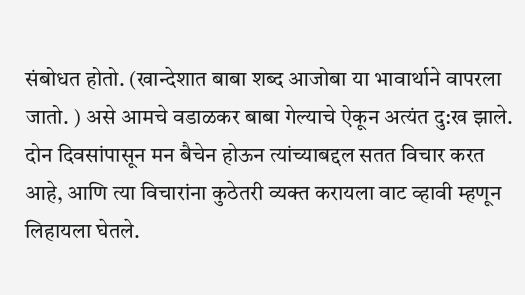संबोधत होतो. (खान्देशात बाबा शब्द आजोबा या भावार्थाने वापरला जातो. ) असे आमचे वडाळकर बाबा गेल्याचे ऐकून अत्यंत दु:ख झाले. दोन दिवसांपासून मन बैचेन होऊन त्यांच्याबद्दल सतत विचार करत आहे, आणि त्या विचारांना कुठेतरी व्यक्त करायला वाट व्हावी म्हणून लिहायला घेतले.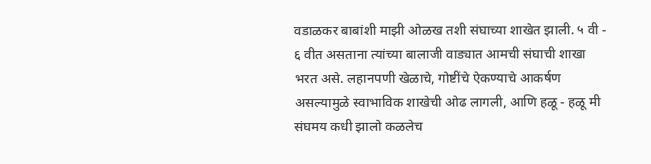वडाळकर बाबांशी माझी ओळख तशी संघाच्या शाखेत झाली. ५ वी - ६ वीत असताना त्यांच्या बालाजी वाड्यात आमची संघाची शाखा भरत असे. लहानपणी खेळाचे, गोष्टींचे ऐकण्याचे आकर्षण असल्यामुळे स्वाभाविक शाखेची ओढ लागली, आणि हळू - हळू मी संघमय कधी झालो कळलेच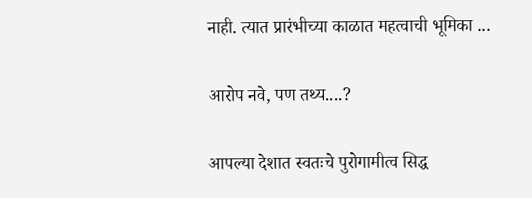नाही. त्यात प्रारंभीच्या काळात महत्वाची भूमिका ...

आरोप नवे, पण तथ्य....?

आपल्या देशात स्वतःचे पुरोगामीत्व सिद्ध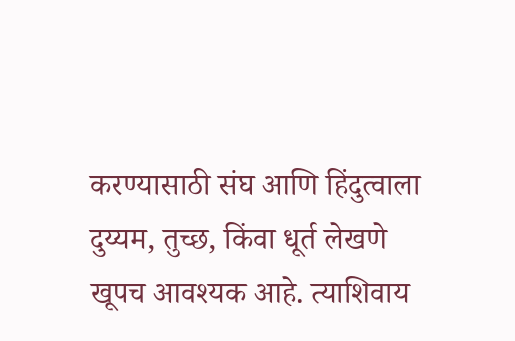करण्यासाठी संघ आणि हिंदुत्वाला दुय्यम, तुच्छ, किंवा धूर्त लेखणे खूपच आवश्यक आहे. त्याशिवाय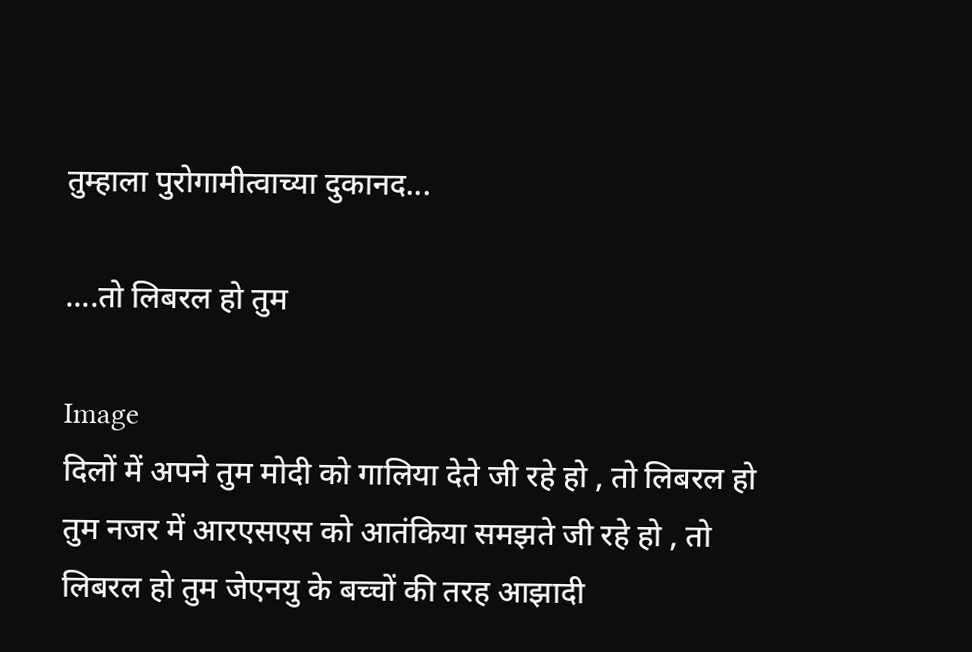तुम्हाला पुरोगामीत्वाच्या दुकानद...

....तो लिबरल हो तुम

Image
दिलों में अपने तुम मोदी को गालिया देते जी रहे हो , तो लिबरल हो तुम नजर में आरएसएस को आतंकिया समझते जी रहे हो , तो लिबरल हो तुम जेएनयु के बच्चों की तरह आझादी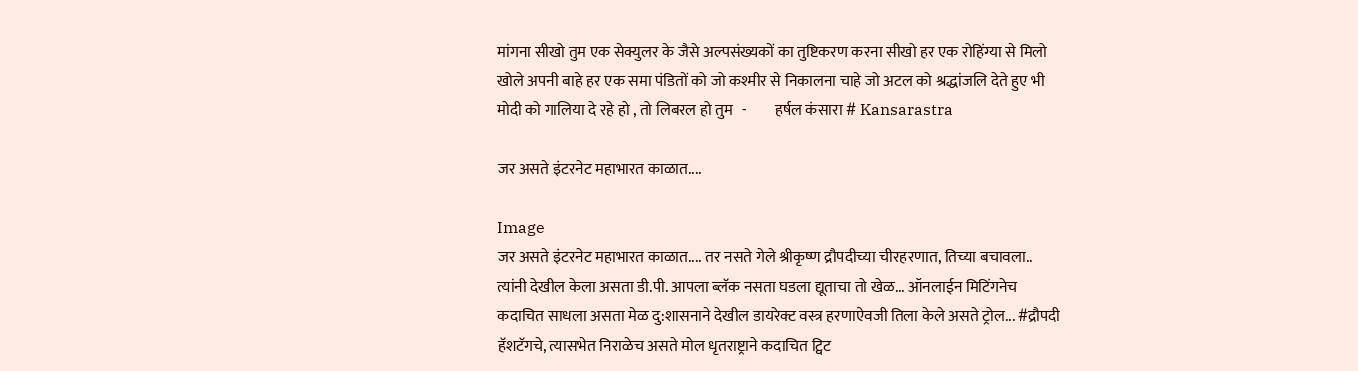मांगना सीखो तुम एक सेक्युलर के जैसे अल्पसंख्यकों का तुष्टिकरण करना सीखो हर एक रोहिंग्या से मिलो खोले अपनी बाहे हर एक समा पंडितों को जो कश्मीर से निकालना चाहे जो अटल को श्रद्धांजलि देते हुए भी मोदी को गालिया दे रहे हो , तो लिबरल हो तुम   -         हर्षल कंसारा # Kansarastra

जर असते इंटरनेट महाभारत काळात....

Image
जर असते इंटरनेट महाभारत काळात.... तर नसते गेले श्रीकृष्ण द्रौपदीच्या चीरहरणात, तिच्या बचावला.. त्यांनी देखील केला असता डी.पी. आपला ब्लॅक नसता घडला द्यूताचा तो खेळ... ऑनलाईन मिटिंगनेच कदाचित साधला असता मेळ दु:शासनाने देखील डायरेक्ट वस्त्र हरणाऐवजी तिला केले असते ट्रोल... #द्रौपदी हॅशटॅगचे, त्यासभेत निराळेच असते मोल धृतराष्ट्राने कदाचित ट्विट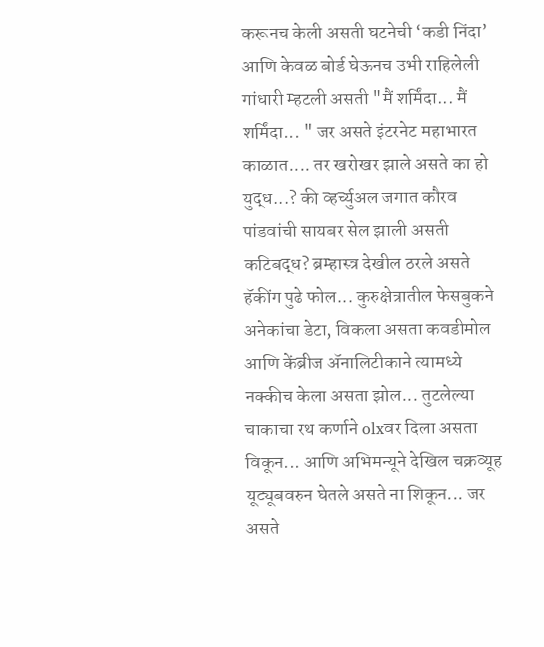करूनच केली असती घटनेची ‘कडी निंदा’ आणि केवळ बोर्ड घेऊनच उभी राहिलेली गांधारी म्हटली असती "मैं शर्मिंदा... मैं शर्मिंदा... " जर असते इंटरनेट महाभारत काळात.... तर खरोखर झाले असते का हो युद्ध...? की व्हर्च्युअल जगात कौरव पांडवांची सायबर सेल झाली असती कटिबद्ध? ब्रम्हास्त्र देखील ठरले असते हॅकींग पुढे फोल... कुरुक्षेत्रातील फेसबुकने अनेकांचा डेटा, विकला असता कवडीमोल आणि केंब्रीज ॲनालिटीकाने त्यामध्ये नक्कीच केला असता झोल... तुटलेल्या चाकाचा रथ कर्णाने olxवर दिला असता विकून... आणि अभिमन्यूने देखिल चक्रव्यूह यूट्यूबवरुन घेतले असते ना शिकून... जर असते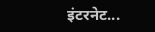इंटरनेट...